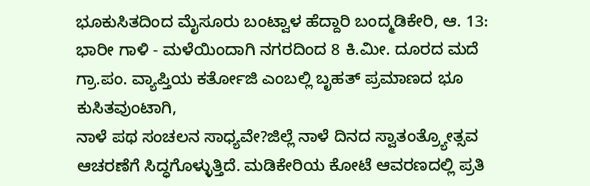ಭೂಕುಸಿತದಿಂದ ಮೈಸೂರು ಬಂಟ್ವಾಳ ಹೆದ್ದಾರಿ ಬಂದ್ಮಡಿಕೇರಿ, ಆ. 13: ಭಾರೀ ಗಾಳಿ - ಮಳೆಯಿಂದಾಗಿ ನಗರದಿಂದ 8 ಕಿ.ಮೀ. ದೂರದ ಮದೆ ಗ್ರಾ.ಪಂ. ವ್ಯಾಪ್ತಿಯ ಕರ್ತೋಜಿ ಎಂಬಲ್ಲಿ ಬೃಹತ್ ಪ್ರಮಾಣದ ಭೂ ಕುಸಿತವುಂಟಾಗಿ,
ನಾಳೆ ಪಥ ಸಂಚಲನ ಸಾಧ್ಯವೇ?ಜಿಲ್ಲೆ ನಾಳೆ ದಿನದ ಸ್ವಾತಂತ್ರ್ಯೋತ್ಸವ ಆಚರಣೆಗೆ ಸಿದ್ಧಗೊಳ್ಳುತ್ತಿದೆ. ಮಡಿಕೇರಿಯ ಕೋಟೆ ಆವರಣದಲ್ಲಿ ಪ್ರತಿ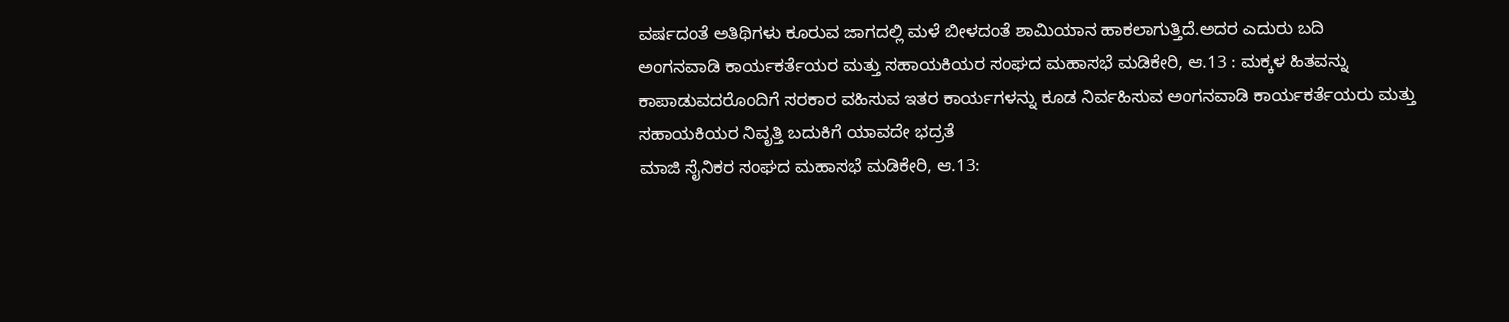ವರ್ಷದಂತೆ ಅತಿಥಿಗಳು ಕೂರುವ ಜಾಗದಲ್ಲಿ ಮಳೆ ಬೀಳದಂತೆ ಶಾಮಿಯಾನ ಹಾಕಲಾಗುತ್ತಿದೆ.ಅದರ ಎದುರು ಬದಿ
ಅಂಗನವಾಡಿ ಕಾರ್ಯಕರ್ತೆಯರ ಮತ್ತು ಸಹಾಯಕಿಯರ ಸಂಘದ ಮಹಾಸಭೆ ಮಡಿಕೇರಿ, ಆ.13 : ಮಕ್ಕಳ ಹಿತವನ್ನು ಕಾಪಾಡುವದರೊಂದಿಗೆ ಸರಕಾರ ವಹಿಸುವ ಇತರ ಕಾರ್ಯಗಳನ್ನು ಕೂಡ ನಿರ್ವಹಿಸುವ ಅಂಗನವಾಡಿ ಕಾರ್ಯಕರ್ತೆಯರು ಮತ್ತು ಸಹಾಯಕಿಯರ ನಿವೃತ್ತಿ ಬದುಕಿಗೆ ಯಾವದೇ ಭದ್ರತೆ
ಮಾಜಿ ಸೈನಿಕರ ಸಂಘದ ಮಹಾಸಭೆ ಮಡಿಕೇರಿ, ಆ.13: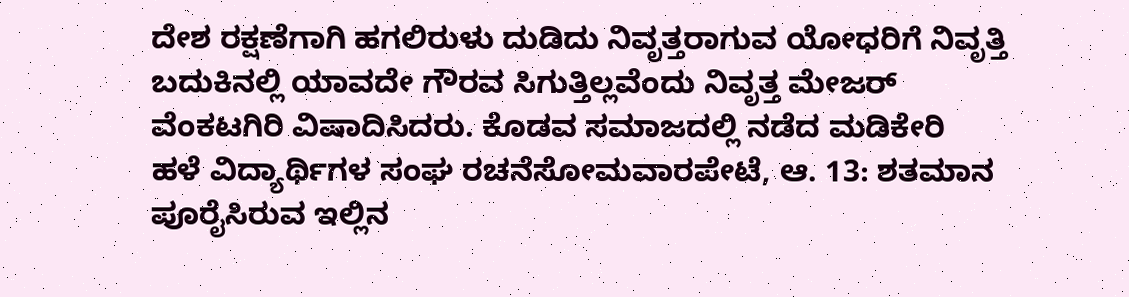ದೇಶ ರಕ್ಷಣೆಗಾಗಿ ಹಗಲಿರುಳು ದುಡಿದು ನಿವೃತ್ತರಾಗುವ ಯೋಧರಿಗೆ ನಿವೃತ್ತಿ ಬದುಕಿನಲ್ಲಿ ಯಾವದೇ ಗೌರವ ಸಿಗುತ್ತಿಲ್ಲವೆಂದು ನಿವೃತ್ತ ಮೇಜರ್ ವೆಂಕಟಗಿರಿ ವಿಷಾದಿಸಿದರು. ಕೊಡವ ಸಮಾಜದಲ್ಲಿ ನಡೆದ ಮಡಿಕೇರಿ
ಹಳೆ ವಿದ್ಯಾರ್ಥಿಗಳ ಸಂಘ ರಚನೆಸೋಮವಾರಪೇಟೆ, ಆ. 13: ಶತಮಾನ ಪೂರೈಸಿರುವ ಇಲ್ಲಿನ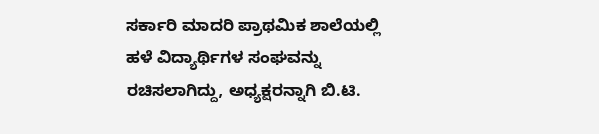ಸರ್ಕಾರಿ ಮಾದರಿ ಪ್ರಾಥಮಿಕ ಶಾಲೆಯಲ್ಲಿ ಹಳೆ ವಿದ್ಯಾರ್ಥಿಗಳ ಸಂಘವನ್ನು ರಚಿಸಲಾಗಿದ್ದು, ಅಧ್ಯಕ್ಷರನ್ನಾಗಿ ಬಿ.ಟಿ.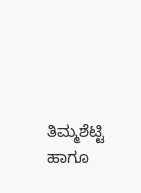ತಿಮ್ಮಶೆಟ್ಟಿ ಹಾಗೂ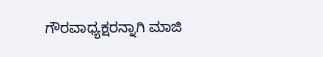ಗೌರವಾಧ್ಯಕ್ಷರನ್ನಾಗಿ ಮಾಜಿ